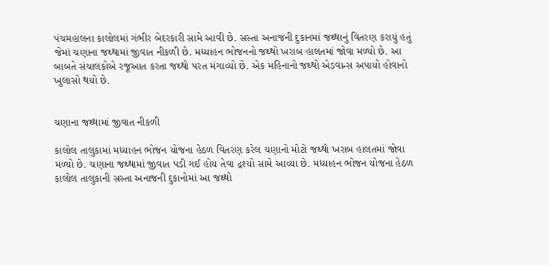પંચમહાલના કાલોલમાં ગંભીર બેદરકારી સામે આવી છે. સસ્તા અનાજની દુકાનમાં જથ્થાનું વિતરણ કરાયું હતું જેમાં ચણાના જથ્થામાં જીવાત નીકળી છે. મધ્યાહન ભોજનનો જથ્થો ખરાબ હાલતમાં જોવા મળ્યો છે. આ બાબતે સંચાલકોએ રજૂઆત કરતા જથ્થો પરત મંગાવ્યો છે. એક મહિનાનો જથ્થો એડવાન્સ અપાયો હોવાનો ખુલાસો થયો છે.


ચણાના જથ્થામાં જીવાત નીકળી

કાલોલ તાલુકામાં મધ્યાહન ભોજન યોજના હેઠળ વિતરણ કરેલ ચણાનો મોટો જથ્થો ખરાબ હાલતમાં જોવા મળ્યો છે. ચણાના જથ્થામાં જીવાત પડી ગઈ હોય તેવા દ્રશ્યો સામે આવ્યા છે. મધ્યાહન ભોજન યોજના હેઠળ કાલોલ તાલુકાની સસ્તા અનાજની દુકાનોમાં આ જથ્થો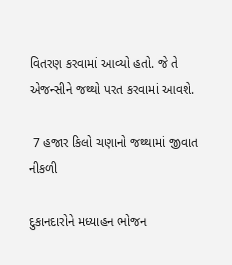વિતરણ કરવામાં આવ્યો હતો. જે તે એજન્સીને જથ્થો પરત કરવામાં આવશે.

 7 હજાર કિલો ચણાનો જથ્થામાં જીવાત નીકળી

દુકાનદારોને મધ્યાહન ભોજન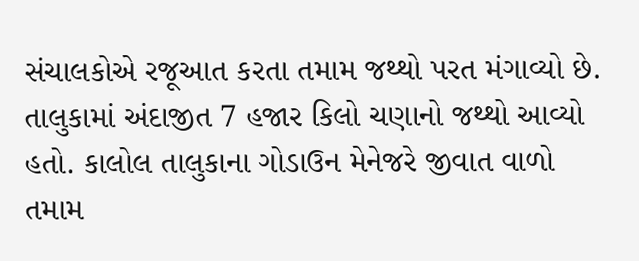સંચાલકોએ રજૂઆત કરતા તમામ જથ્થો પરત મંગાવ્યો છે. તાલુકામાં અંદાજીત 7 હજાર કિલો ચણાનો જથ્થો આવ્યો હતો. કાલોલ તાલુકાના ગોડાઉન મેનેજરે જીવાત વાળો તમામ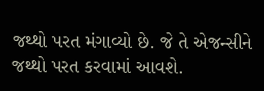જથ્થો પરત મંગાવ્યો છે. જે તે એજન્સીને જથ્થો પરત કરવામાં આવશે.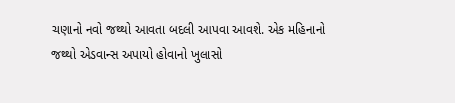ચણાનો નવો જથ્થો આવતા બદલી આપવા આવશે. એક મહિનાનો જથ્થો એડવાન્સ અપાયો હોવાનો ખુલાસો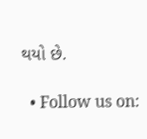થયો છે.

  • Follow us on: